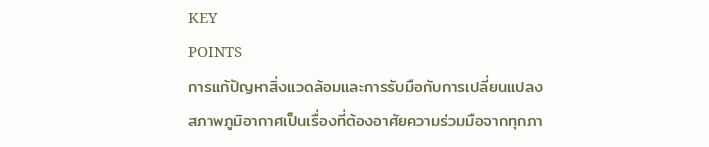KEY
POINTS
การแก้ปัญหาสิ่งแวดล้อมและการรับมือกับการเปลี่ยนแปลงสภาพภูมิอากาศเป็นเรื่องที่ต้องอาศัยความร่วมมือจากทุกภา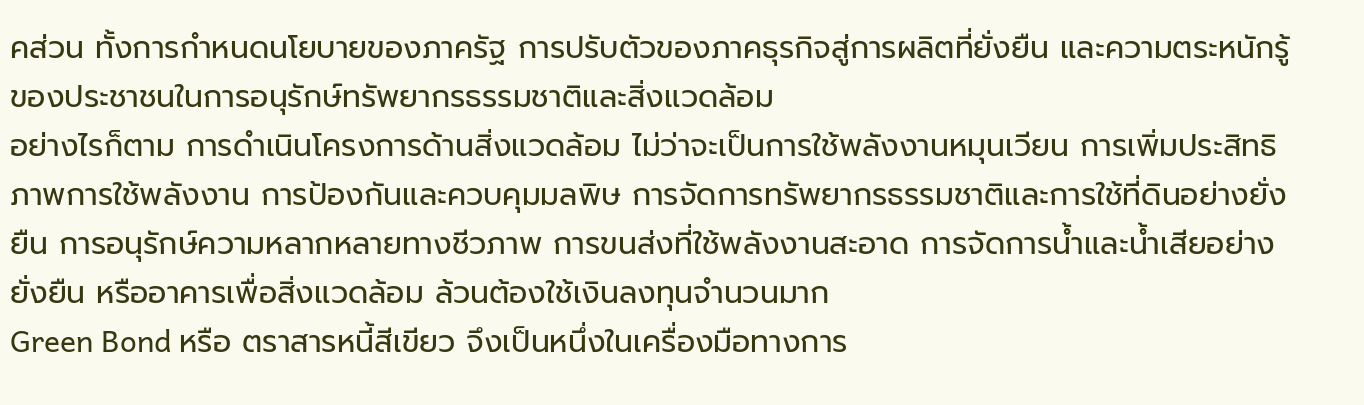คส่วน ทั้งการกำหนดนโยบายของภาครัฐ การปรับตัวของภาคธุรกิจสู่การผลิตที่ยั่งยืน และความตระหนักรู้ของประชาชนในการอนุรักษ์ทรัพยากรธรรมชาติและสิ่งแวดล้อม
อย่างไรก็ตาม การดำเนินโครงการด้านสิ่งแวดล้อม ไม่ว่าจะเป็นการใช้พลังงานหมุนเวียน การเพิ่มประสิทธิภาพการใช้พลังงาน การป้องกันและควบคุมมลพิษ การจัดการทรัพยากรธรรมชาติและการใช้ที่ดินอย่างยั่งยืน การอนุรักษ์ความหลากหลายทางชีวภาพ การขนส่งที่ใช้พลังงานสะอาด การจัดการน้ำและน้ำเสียอย่างยั่งยืน หรืออาคารเพื่อสิ่งแวดล้อม ล้วนต้องใช้เงินลงทุนจำนวนมาก
Green Bond หรือ ตราสารหนี้สีเขียว จึงเป็นหนึ่งในเครื่องมือทางการ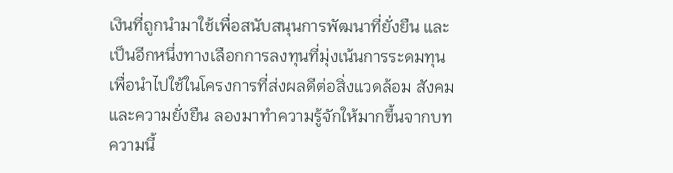เงินที่ถูกนำมาใช้เพื่อสนับสนุนการพัฒนาที่ยั่งยืน และเป็นอีกหนึ่งทางเลือกการลงทุนที่มุ่งเน้นการระดมทุนเพื่อนำไปใช้ในโครงการที่ส่งผลดีต่อสิ่งแวดล้อม สังคม และความยั่งยืน ลองมาทำความรู้จักให้มากขึ้นจากบทความนี้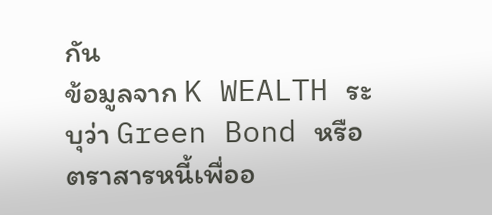กัน
ข้อมูลจาก K WEALTH ระบุว่า Green Bond หรือ ตราสารหนี้เพื่ออ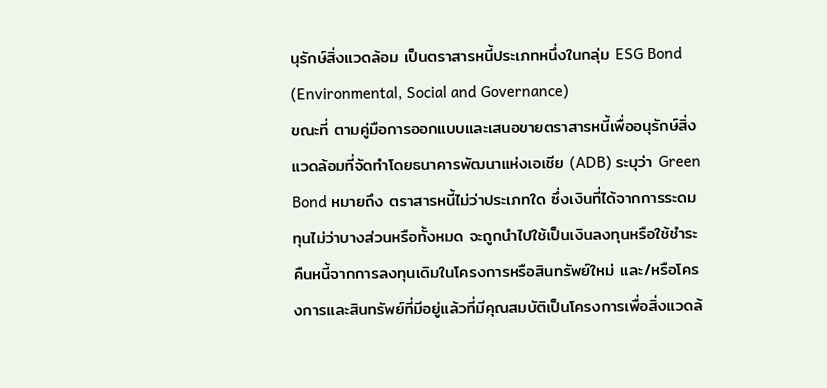นุรักษ์สิ่งแวดล้อม เป็นตราสารหนี้ประเภทหนึ่งในกลุ่ม ESG Bond (Environmental, Social and Governance)
ขณะที่ ตามคู่มือการออกแบบและเสนอขายตราสารหนี้เพื่ออนุรักษ์สิ่งแวดล้อมที่จัดทำโดยธนาคารพัฒนาแห่งเอเชีย (ADB) ระบุว่า Green Bond หมายถึง ตราสารหนี้ไม่ว่าประเภทใด ซึ่งเงินที่ได้จากการระดมทุนไม่ว่าบางส่วนหรือทั้งหมด จะถูกนำไปใช้เป็นเงินลงทุนหรือใช้ชำระคืนหนี้จากการลงทุนเดิมในโครงการหรือสินทรัพย์ใหม่ และ/หรือโครงการและสินทรัพย์ที่มีอยู่แล้วที่มีคุณสมบัติเป็นโครงการเพื่อสิ่งแวดล้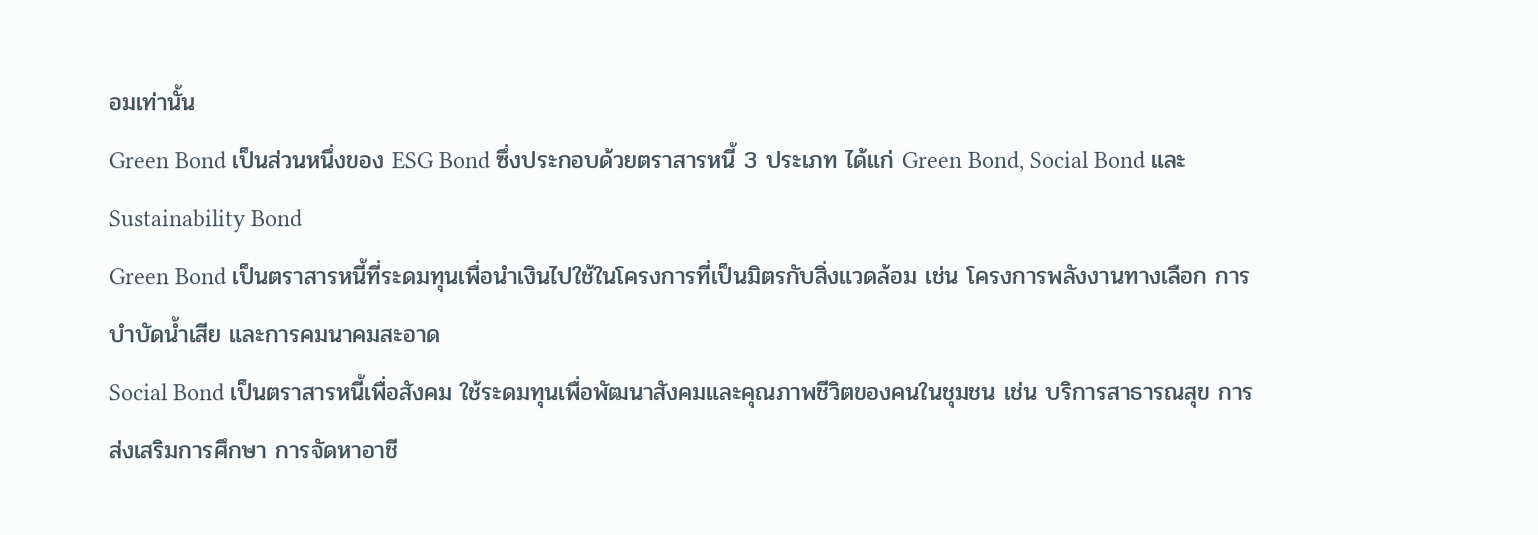อมเท่านั้น
Green Bond เป็นส่วนหนึ่งของ ESG Bond ซึ่งประกอบด้วยตราสารหนี้ 3 ประเภท ได้แก่ Green Bond, Social Bond และ Sustainability Bond
Green Bond เป็นตราสารหนี้ที่ระดมทุนเพื่อนำเงินไปใช้ในโครงการที่เป็นมิตรกับสิ่งแวดล้อม เช่น โครงการพลังงานทางเลือก การบำบัดน้ำเสีย และการคมนาคมสะอาด
Social Bond เป็นตราสารหนี้เพื่อสังคม ใช้ระดมทุนเพื่อพัฒนาสังคมและคุณภาพชีวิตของคนในชุมชน เช่น บริการสาธารณสุข การส่งเสริมการศึกษา การจัดหาอาชี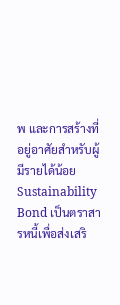พ และการสร้างที่อยู่อาศัยสำหรับผู้มีรายได้น้อย
Sustainability Bond เป็นตราสารหนี้เพื่อส่งเสริ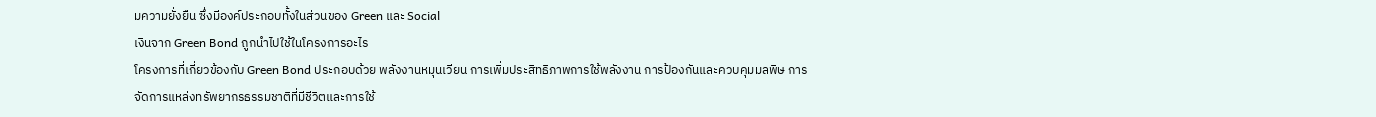มความยั่งยืน ซึ่งมีองค์ประกอบทั้งในส่วนของ Green และ Social
เงินจาก Green Bond ถูกนำไปใช้ในโครงการอะไร
โครงการที่เกี่ยวข้องกับ Green Bond ประกอบด้วย พลังงานหมุนเวียน การเพิ่มประสิทธิภาพการใช้พลังงาน การป้องกันและควบคุมมลพิษ การจัดการแหล่งทรัพยากรธรรมชาติที่มีชีวิตและการใช้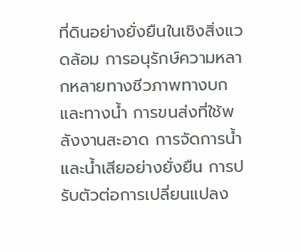ที่ดินอย่างยั่งยืนในเชิงสิ่งแวดล้อม การอนุรักษ์ความหลากหลายทางชีวภาพทางบกและทางน้ำ การขนส่งที่ใช้พลังงานสะอาด การจัดการน้ำและน้ำเสียอย่างยั่งยืน การปรับตัวต่อการเปลี่ยนแปลง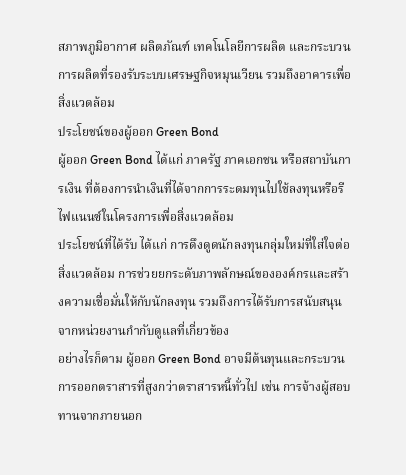สภาพภูมิอากาศ ผลิตภัณฑ์ เทคโนโลยีการผลิต และกระบวนการผลิตที่รองรับระบบเศรษฐกิจหมุนเวียน รวมถึงอาคารเพื่อสิ่งแวดล้อม
ประโยชน์ของผู้ออก Green Bond
ผู้ออก Green Bond ได้แก่ ภาครัฐ ภาคเอกชน หรือสถาบันการเงิน ที่ต้องการนำเงินที่ได้จากการระดมทุนไปใช้ลงทุนหรือรีไฟแนนซ์ในโครงการเพื่อสิ่งแวดล้อม
ประโยชน์ที่ได้รับ ได้แก่ การดึงดูดนักลงทุนกลุ่มใหม่ที่ใส่ใจต่อสิ่งแวดล้อม การช่วยยกระดับภาพลักษณ์ขององค์กรและสร้างความเชื่อมั่นให้กับนักลงทุน รวมถึงการได้รับการสนับสนุนจากหน่วยงานกำกับดูแลที่เกี่ยวข้อง
อย่างไรก็ตาม ผู้ออก Green Bond อาจมีต้นทุนและกระบวนการออกตราสารที่สูงกว่าตราสารหนี้ทั่วไป เช่น การจ้างผู้สอบทานจากภายนอก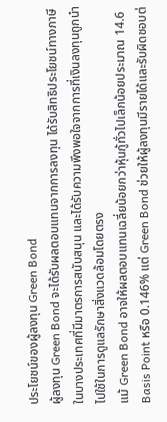ประโยชน์ของผู้ลงทุน Green Bond
ผู้ลงทุน Green Bond จะได้รับผลตอบแทนจากการลงทุน ได้รับสิทธิประโยชน์ทางภาษีในบางประเทศที่มีมาตรการสนับสนุน และได้รับความพึงพอใจจากการที่เงินลงทุนถูกนำไปใช้ในการดูแลรักษาสิ่งแวดล้อมโดยตรง
แม้ Green Bond อาจให้ผลตอบแทนเฉลี่ยน้อยกว่าหุ้นกู้ทั่วไปเล็กน้อยประมาณ 14.6 Basis Point หรือ 0.146% แต่ Green Bond ช่วยให้ผู้ลงทุนมีรายได้และรับผิดชอบต่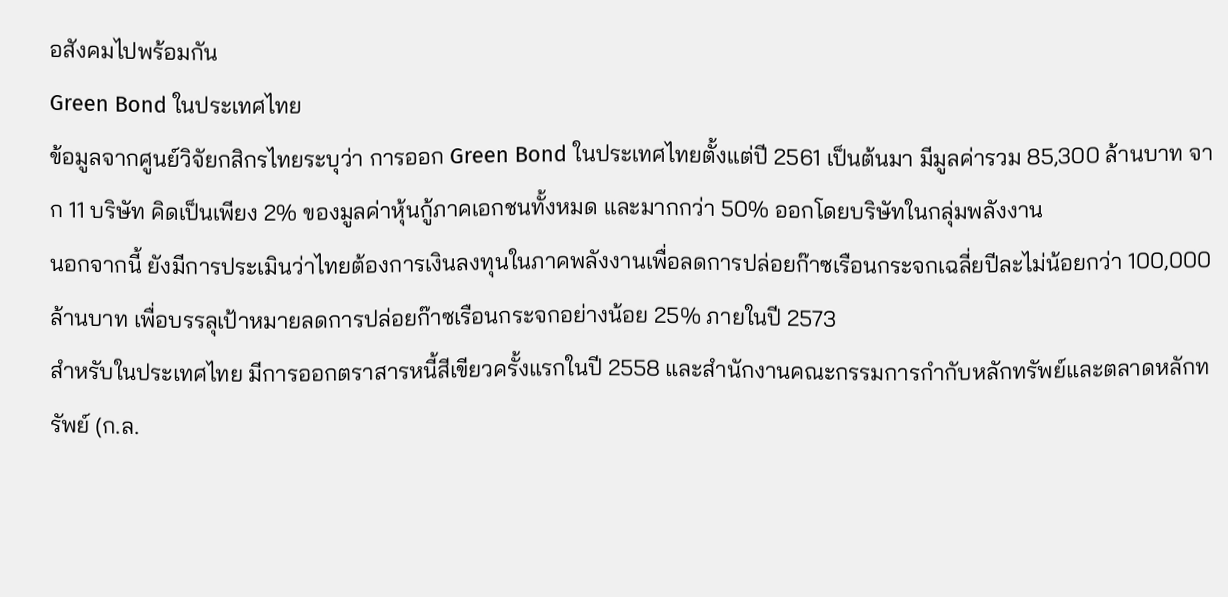อสังคมไปพร้อมกัน
Green Bond ในประเทศไทย
ข้อมูลจากศูนย์วิจัยกสิกรไทยระบุว่า การออก Green Bond ในประเทศไทยตั้งแต่ปี 2561 เป็นต้นมา มีมูลค่ารวม 85,300 ล้านบาท จาก 11 บริษัท คิดเป็นเพียง 2% ของมูลค่าหุ้นกู้ภาคเอกชนทั้งหมด และมากกว่า 50% ออกโดยบริษัทในกลุ่มพลังงาน
นอกจากนี้ ยังมีการประเมินว่าไทยต้องการเงินลงทุนในภาคพลังงานเพื่อลดการปล่อยก๊าซเรือนกระจกเฉลี่ยปีละไม่น้อยกว่า 100,000 ล้านบาท เพื่อบรรลุเป้าหมายลดการปล่อยก๊าซเรือนกระจกอย่างน้อย 25% ภายในปี 2573
สำหรับในประเทศไทย มีการออกตราสารหนี้สีเขียวครั้งแรกในปี 2558 และสำนักงานคณะกรรมการกำกับหลักทรัพย์และตลาดหลักทรัพย์ (ก.ล.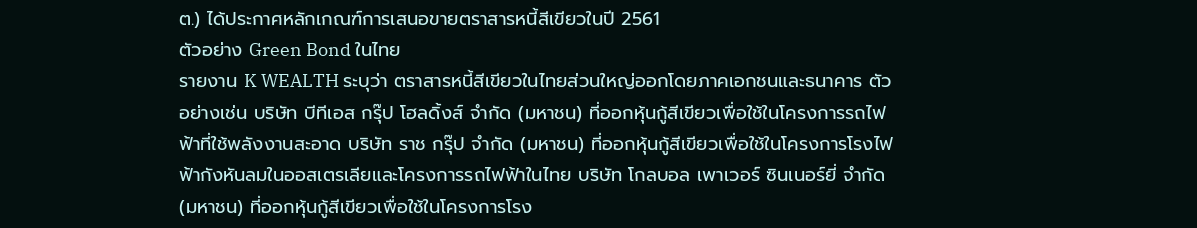ต.) ได้ประกาศหลักเกณฑ์การเสนอขายตราสารหนี้สีเขียวในปี 2561
ตัวอย่าง Green Bond ในไทย
รายงาน K WEALTH ระบุว่า ตราสารหนี้สีเขียวในไทยส่วนใหญ่ออกโดยภาคเอกชนและธนาคาร ตัวอย่างเช่น บริษัท บีทีเอส กรุ๊ป โฮลดิ้งส์ จำกัด (มหาชน) ที่ออกหุ้นกู้สีเขียวเพื่อใช้ในโครงการรถไฟฟ้าที่ใช้พลังงานสะอาด บริษัท ราช กรุ๊ป จำกัด (มหาชน) ที่ออกหุ้นกู้สีเขียวเพื่อใช้ในโครงการโรงไฟฟ้ากังหันลมในออสเตรเลียและโครงการรถไฟฟ้าในไทย บริษัท โกลบอล เพาเวอร์ ซินเนอร์ยี่ จำกัด (มหาชน) ที่ออกหุ้นกู้สีเขียวเพื่อใช้ในโครงการโรง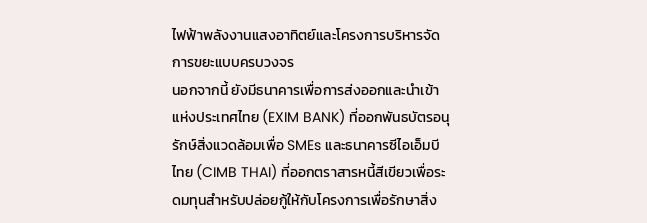ไฟฟ้าพลังงานแสงอาทิตย์และโครงการบริหารจัดการขยะแบบครบวงจร
นอกจากนี้ ยังมีธนาคารเพื่อการส่งออกและนำเข้าแห่งประเทศไทย (EXIM BANK) ที่ออกพันธบัตรอนุรักษ์สิ่งแวดล้อมเพื่อ SMEs และธนาคารซีไอเอ็มบี ไทย (CIMB THAI) ที่ออกตราสารหนี้สีเขียวเพื่อระดมทุนสำหรับปล่อยกู้ให้กับโครงการเพื่อรักษาสิ่ง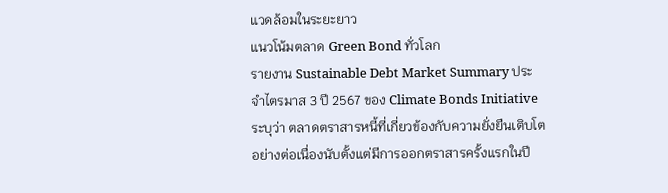แวดล้อมในระยะยาว
แนวโน้มตลาด Green Bond ทั่วโลก
รายงาน Sustainable Debt Market Summary ประจำไตรมาส 3 ปี 2567 ของ Climate Bonds Initiative ระบุว่า ตลาดตราสารหนี้ที่เกี่ยวข้องกับความยั่งยืนเติบโตอย่างต่อเนื่องนับตั้งแต่มีการออกตราสารครั้งแรกในปี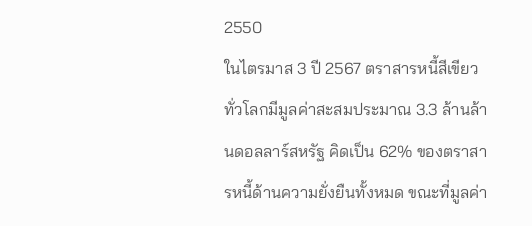2550
ในไตรมาส 3 ปี 2567 ตราสารหนี้สีเขียวทั่วโลกมีมูลค่าสะสมประมาณ 3.3 ล้านล้านดอลลาร์สหรัฐ คิดเป็น 62% ของตราสารหนี้ด้านความยั่งยืนทั้งหมด ขณะที่มูลค่า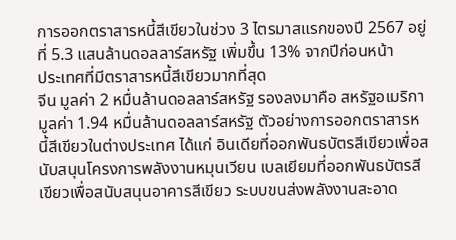การออกตราสารหนี้สีเขียวในช่วง 3 ไตรมาสแรกของปี 2567 อยู่ที่ 5.3 แสนล้านดอลลาร์สหรัฐ เพิ่มขึ้น 13% จากปีก่อนหน้า
ประเทศที่มีตราสารหนี้สีเขียวมากที่สุด
จีน มูลค่า 2 หมื่นล้านดอลลาร์สหรัฐ รองลงมาคือ สหรัฐอเมริกา มูลค่า 1.94 หมื่นล้านดอลลาร์สหรัฐ ตัวอย่างการออกตราสารหนี้สีเขียวในต่างประเทศ ได้แก่ อินเดียที่ออกพันธบัตรสีเขียวเพื่อสนับสนุนโครงการพลังงานหมุนเวียน เบลเยียมที่ออกพันธบัตรสีเขียวเพื่อสนับสนุนอาคารสีเขียว ระบบขนส่งพลังงานสะอาด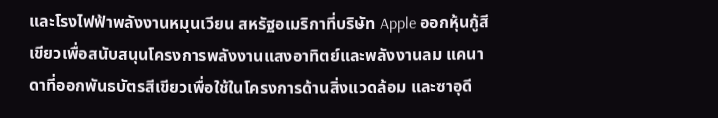และโรงไฟฟ้าพลังงานหมุนเวียน สหรัฐอเมริกาที่บริษัท Apple ออกหุ้นกู้สีเขียวเพื่อสนับสนุนโครงการพลังงานแสงอาทิตย์และพลังงานลม แคนาดาที่ออกพันธบัตรสีเขียวเพื่อใช้ในโครงการด้านสิ่งแวดล้อม และซาอุดี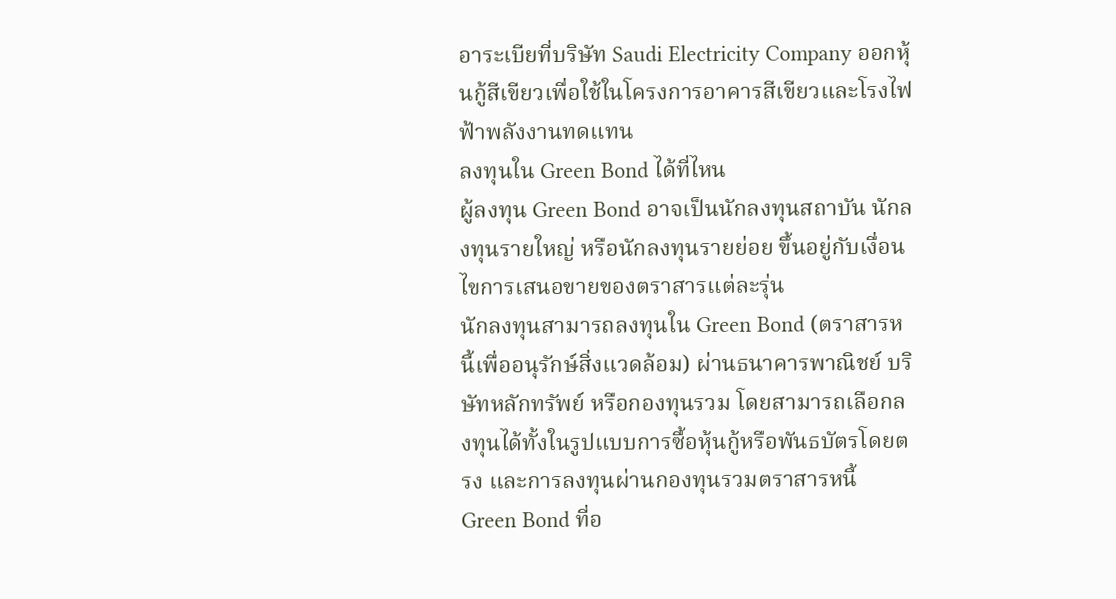อาระเบียที่บริษัท Saudi Electricity Company ออกหุ้นกู้สีเขียวเพื่อใช้ในโครงการอาคารสีเขียวและโรงไฟฟ้าพลังงานทดแทน
ลงทุนใน Green Bond ได้ที่ไหน
ผู้ลงทุน Green Bond อาจเป็นนักลงทุนสถาบัน นักลงทุนรายใหญ่ หรือนักลงทุนรายย่อย ขึ้นอยู่กับเงื่อนไขการเสนอขายของตราสารแต่ละรุ่น
นักลงทุนสามารถลงทุนใน Green Bond (ตราสารหนี้เพื่ออนุรักษ์สิ่งแวดล้อม) ผ่านธนาคารพาณิชย์ บริษัทหลักทรัพย์ หรือกองทุนรวม โดยสามารถเลือกลงทุนได้ทั้งในรูปแบบการซื้อหุ้นกู้หรือพันธบัตรโดยตรง และการลงทุนผ่านกองทุนรวมตราสารหนี้
Green Bond ที่อ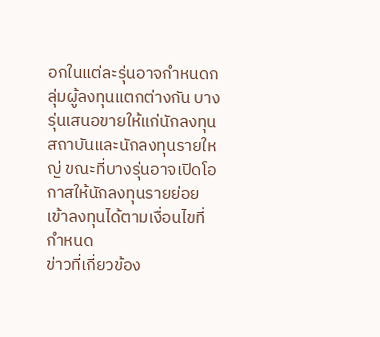อกในแต่ละรุ่นอาจกำหนดกลุ่มผู้ลงทุนแตกต่างกัน บางรุ่นเสนอขายให้แก่นักลงทุนสถาบันและนักลงทุนรายใหญ่ ขณะที่บางรุ่นอาจเปิดโอกาสให้นักลงทุนรายย่อยเข้าลงทุนได้ตามเงื่อนไขที่กำหนด
ข่าวที่เกี่ยวข้อง